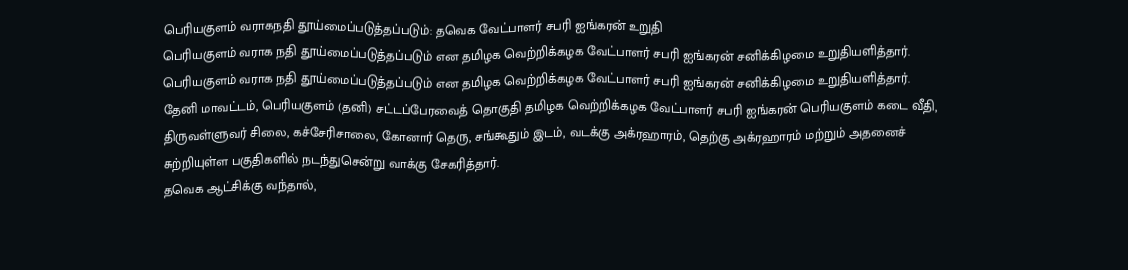பெரியகுளம் வராகநதி தூய்மைப்படுத்தப்படும்: தவெக வேட்பாளர் சபரி ஐங்கரன் உறுதி
பெரியகுளம் வராக நதி தூய்மைப்படுத்தப்படும் என தமிழக வெற்றிக்கழக வேட்பாளர் சபரி ஐங்கரன் சனிக்கிழமை உறுதியளித்தார்.
பெரியகுளம் வராக நதி தூய்மைப்படுத்தப்படும் என தமிழக வெற்றிக்கழக வேட்பாளர் சபரி ஐங்கரன் சனிக்கிழமை உறுதியளித்தார்.
தேனி மாவட்டம், பெரியகுளம் (தனி) சட்டப்பேரவைத் தொகுதி தமிழக வெற்றிக்கழக வேட்பாளர் சபரி ஐங்கரன் பெரியகுளம் கடை வீதி, திருவள்ளுவர் சிலை, கச்சேரிசாலை, கோனார் தெரு, சங்கூதும் இடம், வடக்கு அக்ரஹாரம், தெற்கு அக்ரஹாரம் மற்றும் அதனைச் சுற்றியுள்ள பகுதிகளில் நடந்துசென்று வாக்கு சேகரித்தார்.
தவெக ஆட்சிக்கு வந்தால்,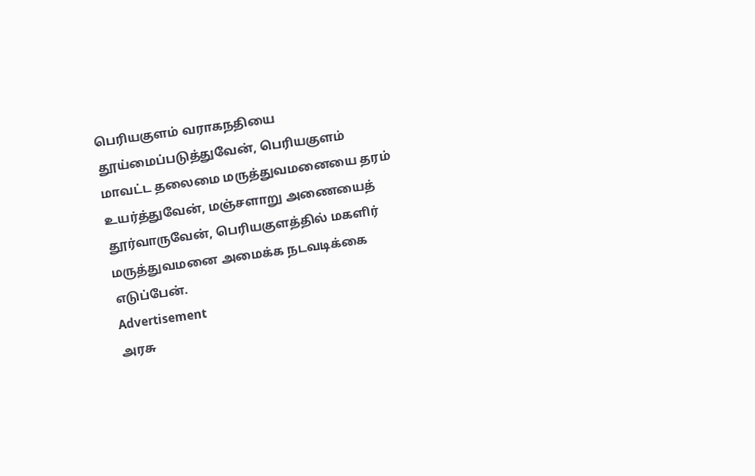பெரியகுளம் வராகநதியை தூய்மைப்படுத்துவேன், பெரியகுளம் மாவட்ட தலைமை மருத்துவமனையை தரம் உயர்த்துவேன், மஞ்சளாறு அணையைத் தூர்வாருவேன், பெரியகுளத்தில் மகளிர் மருத்துவமனை அமைக்க நடவடிக்கை எடுப்பேன்.
Advertisement
அரசு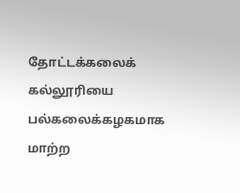தோட்டக்கலைக் கல்லூரியை பல்கலைக்கழகமாக மாற்ற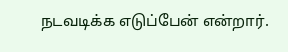நடவடிக்க எடுப்பேன் என்றார்.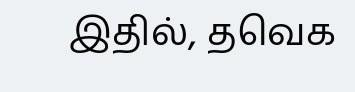இதில், தவெக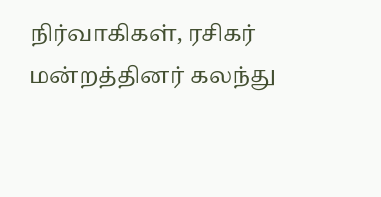நிர்வாகிகள், ரசிகர் மன்றத்தினர் கலந்து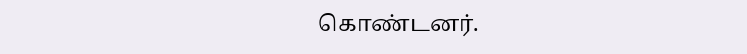கொண்டனர்.